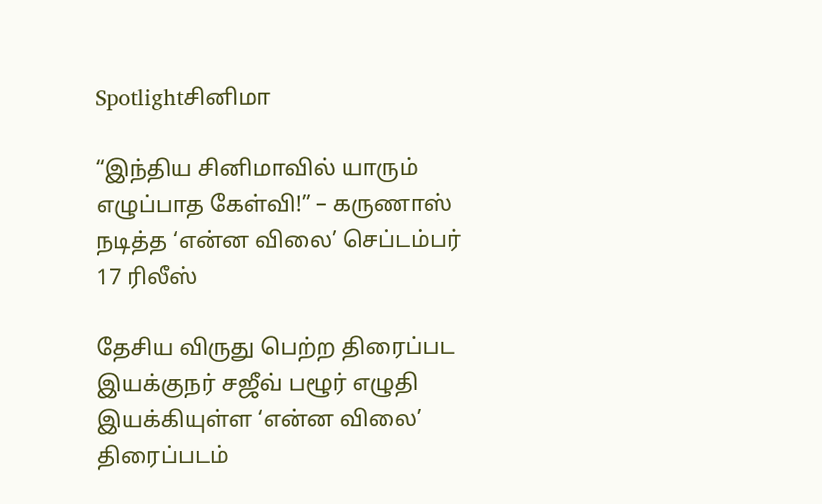Spotlightசினிமா

“இந்திய சினிமாவில் யாரும் எழுப்பாத கேள்வி!” – கருணாஸ் நடித்த ‘என்ன விலை’ செப்டம்பர் 17 ரிலீஸ்

தேசிய விருது பெற்ற திரைப்பட இயக்குநர் சஜீவ் பழூர் எழுதி இயக்கியுள்ள ‘என்ன விலை’ திரைப்படம்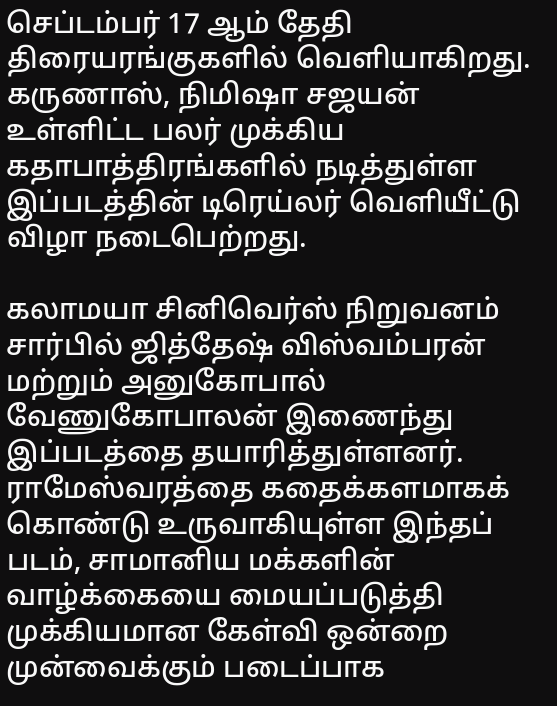செப்டம்பர் 17 ஆம் தேதி திரையரங்குகளில் வெளியாகிறது. கருணாஸ், நிமிஷா சஜயன் உள்ளிட்ட பலர் முக்கிய கதாபாத்திரங்களில் நடித்துள்ள இப்படத்தின் டிரெய்லர் வெளியீட்டு விழா நடைபெற்றது.

கலாமயா சினிவெர்ஸ் நிறுவனம் சார்பில் ஜித்தேஷ் விஸ்வம்பரன் மற்றும் அனுகோபால் வேணுகோபாலன் இணைந்து இப்படத்தை தயாரித்துள்ளனர். ராமேஸ்வரத்தை கதைக்களமாகக் கொண்டு உருவாகியுள்ள இந்தப் படம், சாமானிய மக்களின் வாழ்க்கையை மையப்படுத்தி முக்கியமான கேள்வி ஒன்றை முன்வைக்கும் படைப்பாக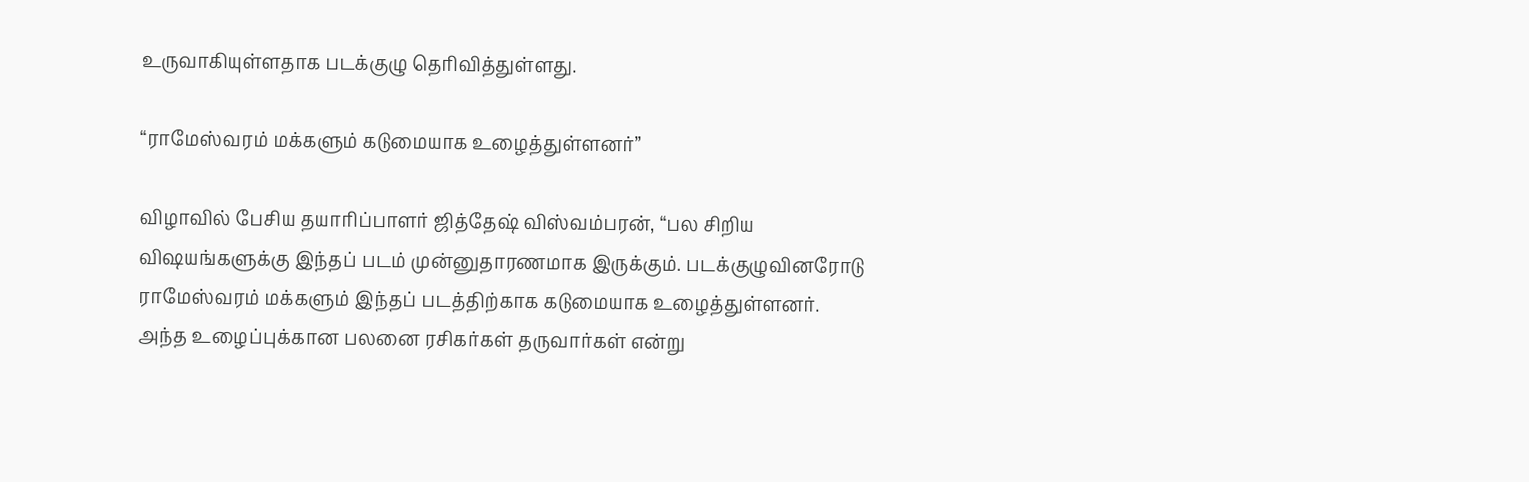உருவாகியுள்ளதாக படக்குழு தெரிவித்துள்ளது.

“ராமேஸ்வரம் மக்களும் கடுமையாக உழைத்துள்ளனர்”

விழாவில் பேசிய தயாரிப்பாளர் ஜித்தேஷ் விஸ்வம்பரன், “பல சிறிய விஷயங்களுக்கு இந்தப் படம் முன்னுதாரணமாக இருக்கும். படக்குழுவினரோடு ராமேஸ்வரம் மக்களும் இந்தப் படத்திற்காக கடுமையாக உழைத்துள்ளனர். அந்த உழைப்புக்கான பலனை ரசிகர்கள் தருவார்கள் என்று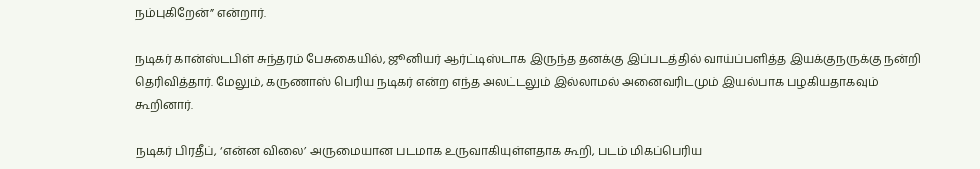நம்புகிறேன்” என்றார்.

நடிகர் கான்ஸ்டபிள் சுந்தரம் பேசுகையில், ஜூனியர் ஆர்ட்டிஸ்டாக இருந்த தனக்கு இப்படத்தில் வாய்ப்பளித்த இயக்குநருக்கு நன்றி தெரிவித்தார். மேலும், கருணாஸ் பெரிய நடிகர் என்ற எந்த அலட்டலும் இல்லாமல் அனைவரிடமும் இயல்பாக பழகியதாகவும் கூறினார்.

நடிகர் பிரதீப், ‘என்ன விலை’ அருமையான படமாக உருவாகியுள்ளதாக கூறி, படம் மிகப்பெரிய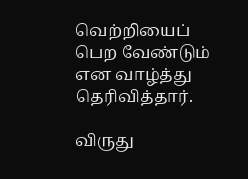வெற்றியைப் பெற வேண்டும் என வாழ்த்து தெரிவித்தார்.

விருது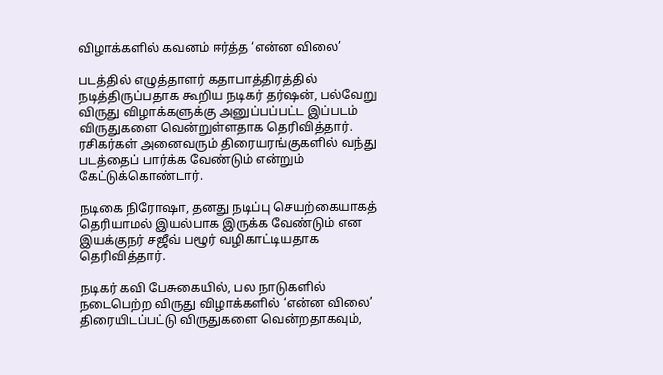விழாக்களில் கவனம் ஈர்த்த ‘என்ன விலை’

படத்தில் எழுத்தாளர் கதாபாத்திரத்தில் நடித்திருப்பதாக கூறிய நடிகர் தர்ஷன், பல்வேறு விருது விழாக்களுக்கு அனுப்பப்பட்ட இப்படம் விருதுகளை வென்றுள்ளதாக தெரிவித்தார். ரசிகர்கள் அனைவரும் திரையரங்குகளில் வந்து படத்தைப் பார்க்க வேண்டும் என்றும் கேட்டுக்கொண்டார்.

நடிகை நிரோஷா, தனது நடிப்பு செயற்கையாகத் தெரியாமல் இயல்பாக இருக்க வேண்டும் என இயக்குநர் சஜீவ் பழூர் வழிகாட்டியதாக தெரிவித்தார்.

நடிகர் கவி பேசுகையில், பல நாடுகளில் நடைபெற்ற விருது விழாக்களில் ‘என்ன விலை’ திரையிடப்பட்டு விருதுகளை வென்றதாகவும்,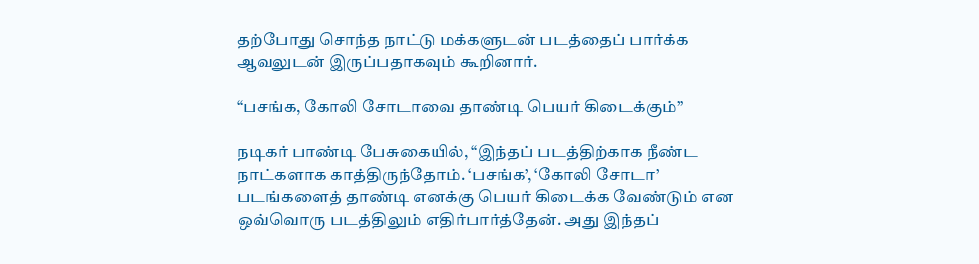தற்போது சொந்த நாட்டு மக்களுடன் படத்தைப் பார்க்க ஆவலுடன் இருப்பதாகவும் கூறினார்.

“பசங்க, கோலி சோடாவை தாண்டி பெயர் கிடைக்கும்”

நடிகர் பாண்டி பேசுகையில், “இந்தப் படத்திற்காக நீண்ட நாட்களாக காத்திருந்தோம். ‘பசங்க’, ‘கோலி சோடா’ படங்களைத் தாண்டி எனக்கு பெயர் கிடைக்க வேண்டும் என ஒவ்வொரு படத்திலும் எதிர்பார்த்தேன். அது இந்தப்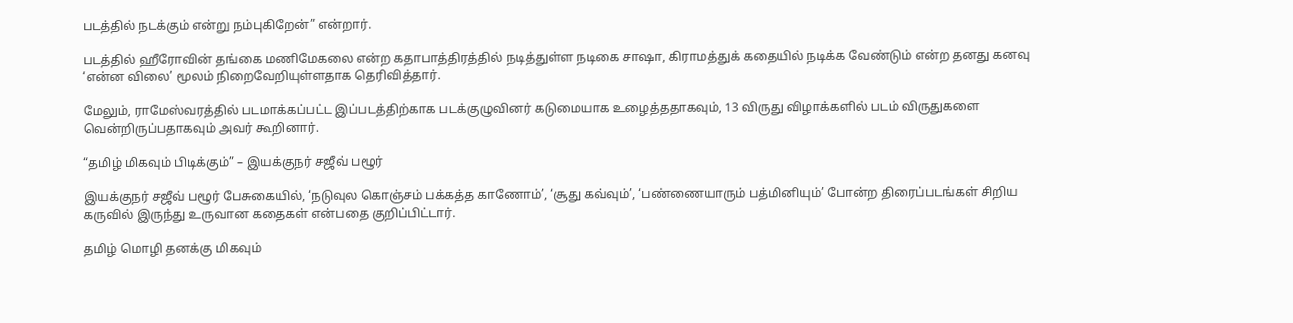படத்தில் நடக்கும் என்று நம்புகிறேன்” என்றார்.

படத்தில் ஹீரோவின் தங்கை மணிமேகலை என்ற கதாபாத்திரத்தில் நடித்துள்ள நடிகை சாஷா, கிராமத்துக் கதையில் நடிக்க வேண்டும் என்ற தனது கனவு ‘என்ன விலை’ மூலம் நிறைவேறியுள்ளதாக தெரிவித்தார்.

மேலும், ராமேஸ்வரத்தில் படமாக்கப்பட்ட இப்படத்திற்காக படக்குழுவினர் கடுமையாக உழைத்ததாகவும், 13 விருது விழாக்களில் படம் விருதுகளை வென்றிருப்பதாகவும் அவர் கூறினார்.

“தமிழ் மிகவும் பிடிக்கும்” – இயக்குநர் சஜீவ் பழூர்

இயக்குநர் சஜீவ் பழூர் பேசுகையில், ‘நடுவுல கொஞ்சம் பக்கத்த காணோம்’, ‘சூது கவ்வும்’, ‘பண்ணையாரும் பத்மினியும்’ போன்ற திரைப்படங்கள் சிறிய கருவில் இருந்து உருவான கதைகள் என்பதை குறிப்பிட்டார்.

தமிழ் மொழி தனக்கு மிகவும்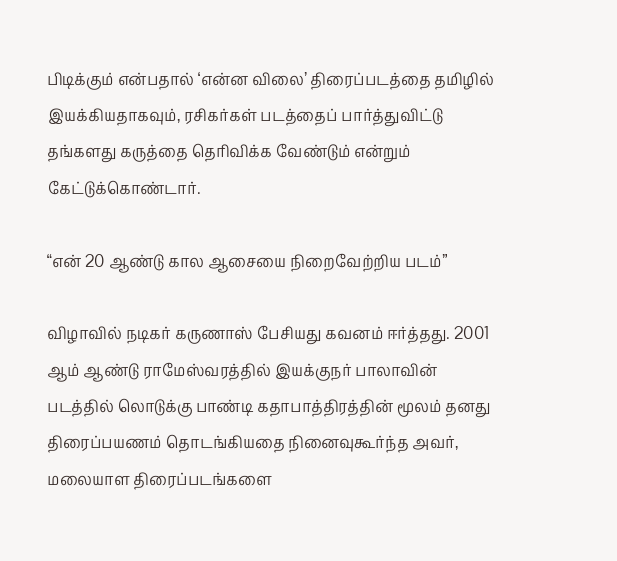பிடிக்கும் என்பதால் ‘என்ன விலை’ திரைப்படத்தை தமிழில் இயக்கியதாகவும், ரசிகர்கள் படத்தைப் பார்த்துவிட்டு தங்களது கருத்தை தெரிவிக்க வேண்டும் என்றும் கேட்டுக்கொண்டார்.

“என் 20 ஆண்டு கால ஆசையை நிறைவேற்றிய படம்”

விழாவில் நடிகர் கருணாஸ் பேசியது கவனம் ஈர்த்தது. 2001 ஆம் ஆண்டு ராமேஸ்வரத்தில் இயக்குநர் பாலாவின் படத்தில் லொடுக்கு பாண்டி கதாபாத்திரத்தின் மூலம் தனது திரைப்பயணம் தொடங்கியதை நினைவுகூர்ந்த அவர், மலையாள திரைப்படங்களை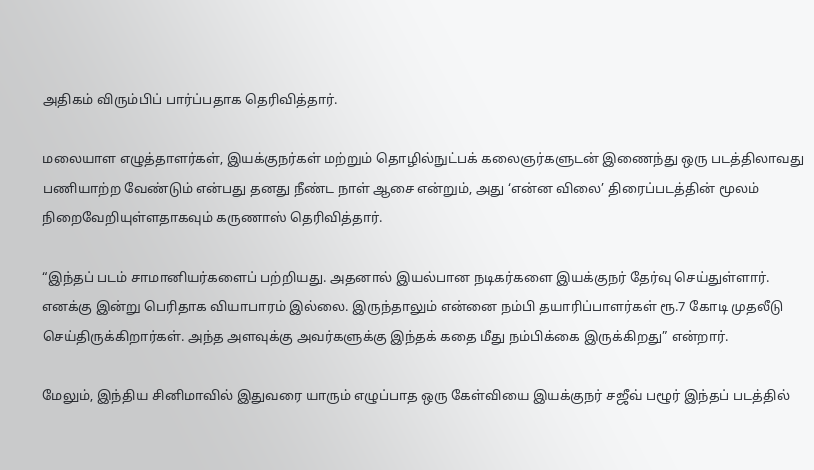அதிகம் விரும்பிப் பார்ப்பதாக தெரிவித்தார்.

மலையாள எழுத்தாளர்கள், இயக்குநர்கள் மற்றும் தொழில்நுட்பக் கலைஞர்களுடன் இணைந்து ஒரு படத்திலாவது பணியாற்ற வேண்டும் என்பது தனது நீண்ட நாள் ஆசை என்றும், அது ‘என்ன விலை’ திரைப்படத்தின் மூலம் நிறைவேறியுள்ளதாகவும் கருணாஸ் தெரிவித்தார்.

“இந்தப் படம் சாமானியர்களைப் பற்றியது. அதனால் இயல்பான நடிகர்களை இயக்குநர் தேர்வு செய்துள்ளார். எனக்கு இன்று பெரிதாக வியாபாரம் இல்லை. இருந்தாலும் என்னை நம்பி தயாரிப்பாளர்கள் ரூ.7 கோடி முதலீடு செய்திருக்கிறார்கள். அந்த அளவுக்கு அவர்களுக்கு இந்தக் கதை மீது நம்பிக்கை இருக்கிறது” என்றார்.

மேலும், இந்திய சினிமாவில் இதுவரை யாரும் எழுப்பாத ஒரு கேள்வியை இயக்குநர் சஜீவ் பழூர் இந்தப் படத்தில்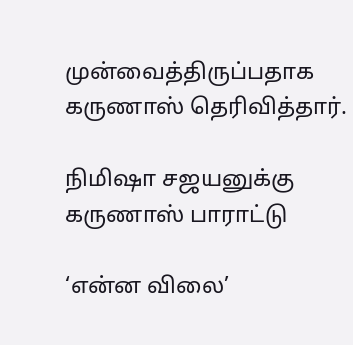முன்வைத்திருப்பதாக கருணாஸ் தெரிவித்தார்.

நிமிஷா சஜயனுக்கு கருணாஸ் பாராட்டு

‘என்ன விலை’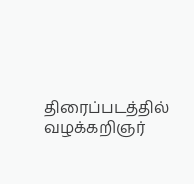திரைப்படத்தில் வழக்கறிஞர்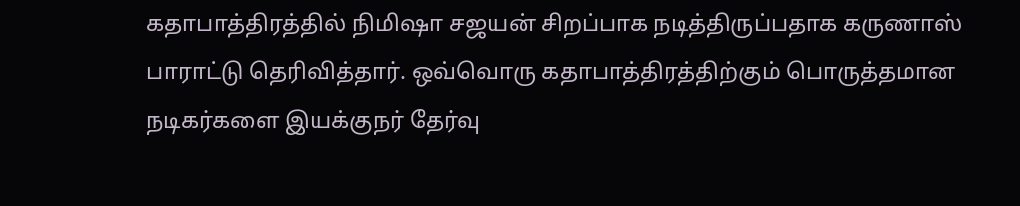கதாபாத்திரத்தில் நிமிஷா சஜயன் சிறப்பாக நடித்திருப்பதாக கருணாஸ் பாராட்டு தெரிவித்தார். ஒவ்வொரு கதாபாத்திரத்திற்கும் பொருத்தமான நடிகர்களை இயக்குநர் தேர்வு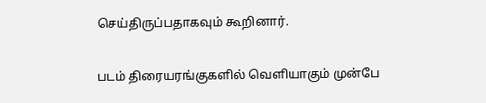செய்திருப்பதாகவும் கூறினார்.

படம் திரையரங்குகளில் வெளியாகும் முன்பே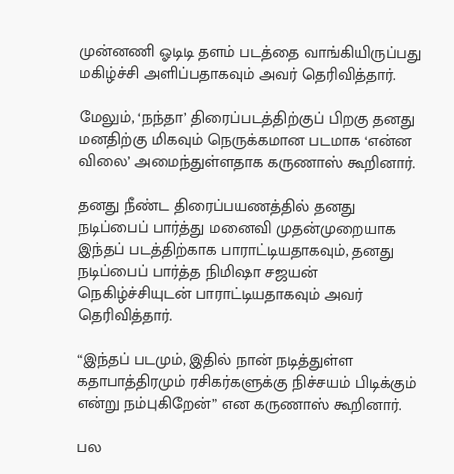முன்னணி ஓடிடி தளம் படத்தை வாங்கியிருப்பது மகிழ்ச்சி அளிப்பதாகவும் அவர் தெரிவித்தார்.

மேலும், ‘நந்தா’ திரைப்படத்திற்குப் பிறகு தனது மனதிற்கு மிகவும் நெருக்கமான படமாக ‘என்ன விலை’ அமைந்துள்ளதாக கருணாஸ் கூறினார்.

தனது நீண்ட திரைப்பயணத்தில் தனது நடிப்பைப் பார்த்து மனைவி முதன்முறையாக இந்தப் படத்திற்காக பாராட்டியதாகவும், தனது நடிப்பைப் பார்த்த நிமிஷா சஜயன் நெகிழ்ச்சியுடன் பாராட்டியதாகவும் அவர் தெரிவித்தார்.

“இந்தப் படமும், இதில் நான் நடித்துள்ள கதாபாத்திரமும் ரசிகர்களுக்கு நிச்சயம் பிடிக்கும் என்று நம்புகிறேன்” என கருணாஸ் கூறினார்.

பல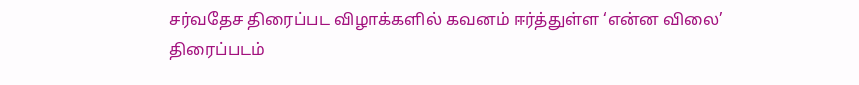சர்வதேச திரைப்பட விழாக்களில் கவனம் ஈர்த்துள்ள ‘என்ன விலை’ திரைப்படம்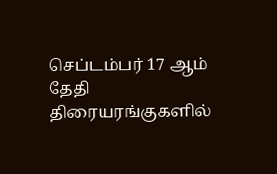செப்டம்பர் 17 ஆம் தேதி திரையரங்குகளில்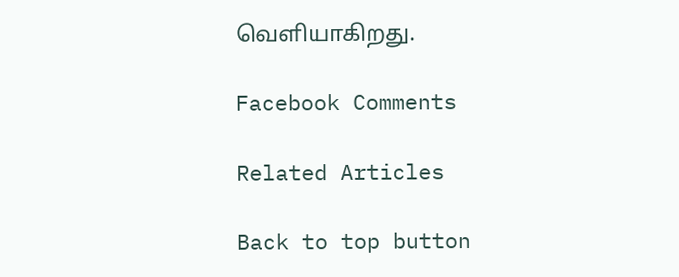வெளியாகிறது.

Facebook Comments

Related Articles

Back to top button